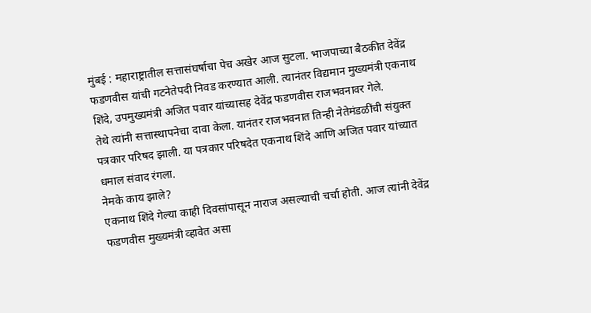मुंबई : महाराष्ट्रातील सत्तासंघर्षाचा पेच अखेर आज सुटला. भाजपाच्या बैठकीत देवेंद्र फडणवीस यांची गटनेतेपदी निवड करण्यात आली. त्यानंतर विद्यमान मुख्यमंत्री एकनाथ शिंदे, उपमुख्यमंत्री अजित पवार यांच्यासह देवेंद्र फडणवीस राजभवनावर गेले.
तेथे त्यांनी सत्तास्थापनेचा दावा केला. यानंतर राजभवनात तिन्ही नेतेमंडळींची संयुक्त पत्रकार परिषद झाली. या पत्रकार परिषदेत एकनाथ शिंदे आणि अजित पवार यांच्यात धमाल संवाद रंगला.
नेमके काय झाले?
एकनाथ शिंदे गेल्या काही दिवसांपासून नाराज असल्याची चर्चा होती. आज त्यांनी देवेंद्र फडणवीस मुख्यमंत्री व्हावेत असा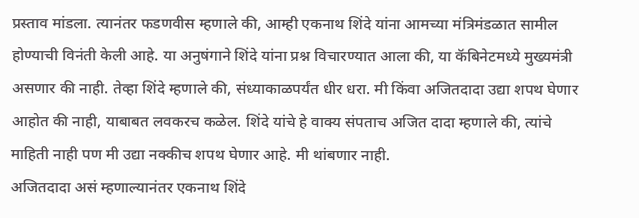प्रस्ताव मांडला. त्यानंतर फडणवीस म्हणाले की, आम्ही एकनाथ शिंदे यांना आमच्या मंत्रिमंडळात सामील होण्याची विनंती केली आहे. या अनुषंगाने शिंदे यांना प्रश्न विचारण्यात आला की, या कॅबिनेटमध्ये मुख्यमंत्री असणार की नाही. तेव्हा शिंदे म्हणाले की, संध्याकाळपर्यंत धीर धरा. मी किंवा अजितदादा उद्या शपथ घेणार आहोत की नाही, याबाबत लवकरच कळेल. शिंदे यांचे हे वाक्य संपताच अजित दादा म्हणाले की, त्यांचे माहिती नाही पण मी उद्या नक्कीच शपथ घेणार आहे. मी थांबणार नाही.
अजितदादा असं म्हणाल्यानंतर एकनाथ शिंदे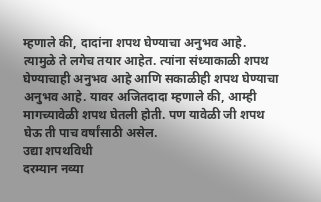म्हणाले की, दादांना शपथ घेण्याचा अनुभव आहे. त्यामुळे ते लगेच तयार आहेत. त्यांना संध्याकाळी शपथ घेण्याचाही अनुभव आहे आणि सकाळीही शपथ घेण्याचा अनुभव आहे. यावर अजितदादा म्हणाले की, आम्ही मागच्यावेळी शपथ घेतली होती. पण यावेळी जी शपथ घेऊ ती पाच वर्षांसाठी असेल.
उद्या शपथविधी
दरम्यान नव्या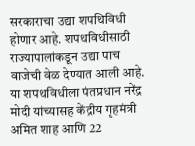सरकाराचा उद्या शपथिविधी होणार आहे. शपथविधीसाठी राज्यापालांकडून उद्या पाच वाजेची वेळ देण्यात आली आहे. या शपथविधीला पंतप्रधान नरेंद्र मोदी यांच्यासह केंद्रीय गृहमंत्री अमित शाह आणि 22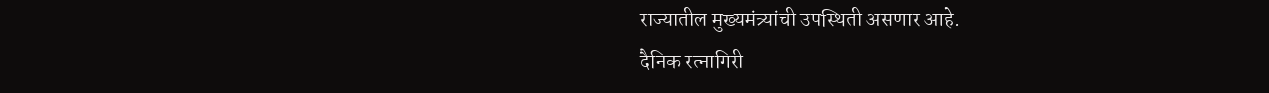राज्यातील मुख्यमंत्र्यांची उपस्थिती असणार आहे.
दैनिक रत्नागिरी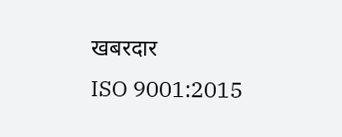खबरदार
ISO 9001:2015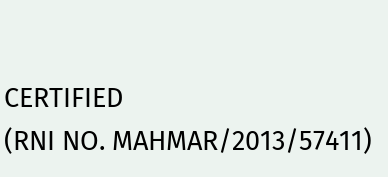CERTIFIED
(RNI NO. MAHMAR/2013/57411)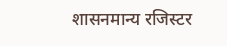शासनमान्य रजिस्टर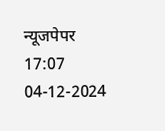न्यूजपेपर
17:07 04-12-2024